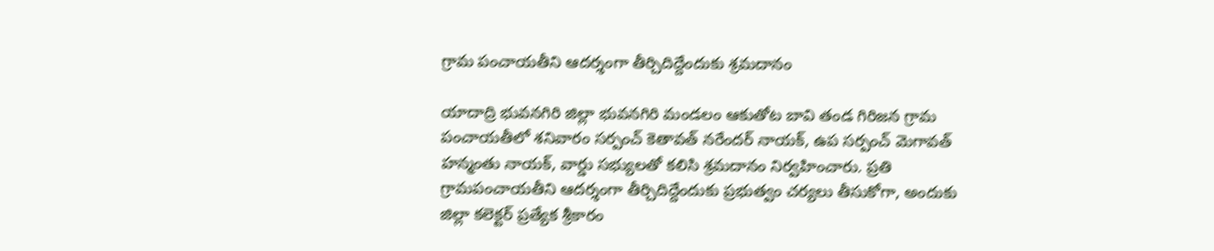గ్రామ పంచాయతీని ఆదర్శంగా తీర్చిదిద్దేందుకు శ్రమదానం

యాదాద్రి భువనగిరి జిల్లా భువనగిరి మండలం ఆకుతోట బావి తండ గిరిజన గ్రామ పంచాయతీలో శనివారం సర్పంచ్ కెతావత్ నరేందర్ నాయక్, ఉప సర్పంచ్ మెగావత్ హన్మంతు నాయక్, వార్డు సభ్యులతో కలిసి శ్రమదానం నిర్వహించారు. ప్రతి గ్రామపంచాయతీని ఆదర్శంగా తీర్చిదిద్దేందుకు ప్రభుత్వం చర్యలు తీసుకోగా, అందుకు జిల్లా కలెక్టర్ ప్రత్యేక శ్రీకారం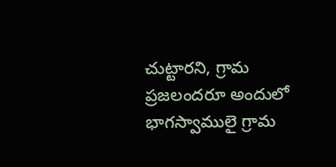చుట్టారని, గ్రామ ప్రజలందరూ అందులో భాగస్వాములై గ్రామ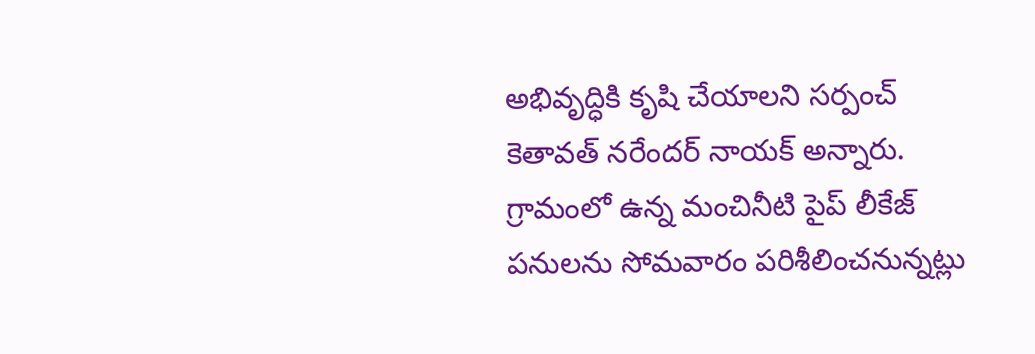అభివృద్ధికి కృషి చేయాలని సర్పంచ్ కెతావత్ నరేందర్ నాయక్ అన్నారు. గ్రామంలో ఉన్న మంచినీటి పైప్ లీకేజ్ పనులను సోమవారం పరిశీలించనున్నట్లు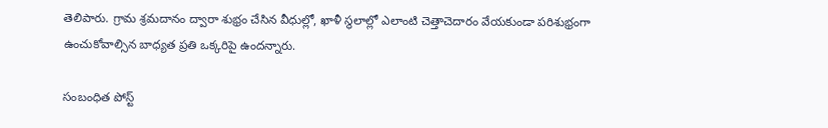తెలిపారు. గ్రామ శ్రమదానం ద్వారా శుభ్రం చేసిన వీధుల్లో, ఖాళీ స్థలాల్లో ఎలాంటి చెత్తాచెదారం వేయకుండా పరిశుభ్రంగా ఉంచుకోవాల్సిన బాధ్యత ప్రతి ఒక్కరిపై ఉందన్నారు.

సంబంధిత పోస్ట్